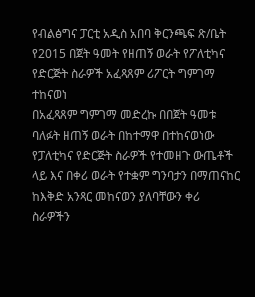የብልፅግና ፓርቲ አዲስ አበባ ቅርንጫፍ ጽ/ቤት የ2015 በጀት ዓመት የዘጠኝ ወራት የፖለቲካና የድርጅት ስራዎች አፈጻጸም ሪፖርት ግምገማ ተከናወነ
በአፈጻጸም ግምገማ መድረኩ በበጀት ዓመቱ ባለፉት ዘጠኝ ወራት በከተማዋ በተከናወነው የፓለቲካና የድርጅት ስራዎች የተመዘጉ ውጤቶች ላይ እና በቀሪ ወራት የተቋም ግንባታን በማጠናከር ከእቅድ አንጻር መከናወን ያለባቸውን ቀሪ ስራዎችን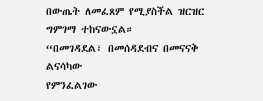በውጤት ለመፈጸም የሚያስችል ዝርዝር ግምገማ ተከናውኗል።
“በመገዳደል፣ በመሰዳደብና በመናናቅ ልናሳካው
የምንፈልገው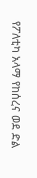የፖለቲካ አላማ የከሰረና ወደ ድል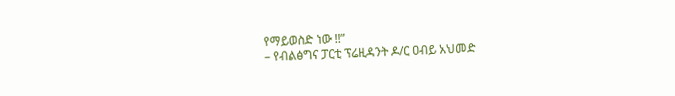የማይወስድ ነው !!”
– የብልፅግና ፓርቲ ፕሬዚዳንት ዶ/ር ዐብይ አህመድ